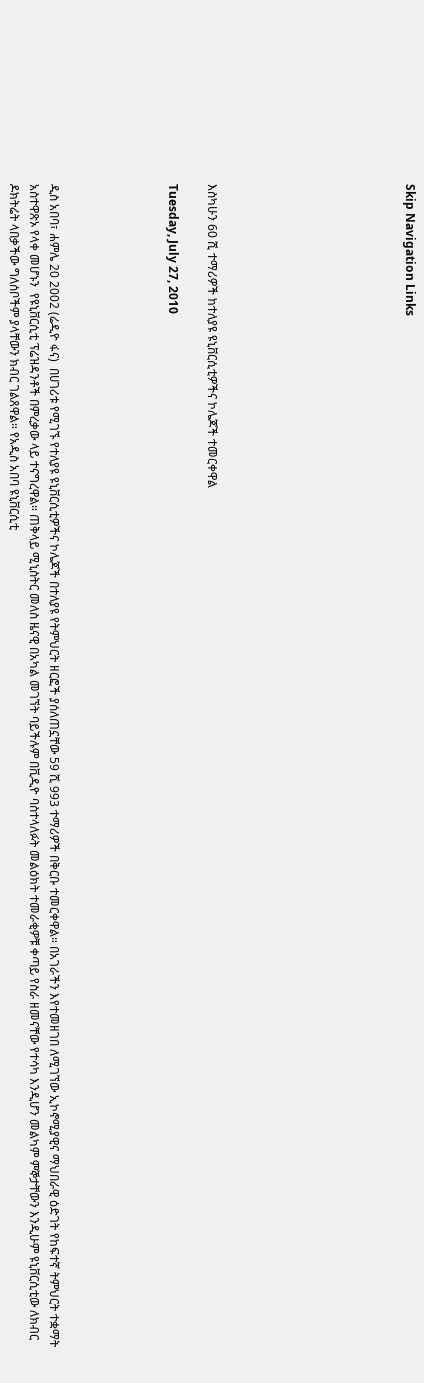Skip Navigation Links









እስካሁን 60 ሺ ተማሪዎች ከተለያዩ ዩኒቨርሲቲዎችና ኮሌጆች ተመርቀዋል

Tuesday, July 27, 2010





ዲስ አበባ፣ ሐምሌ 20 2002 (ሬዲዮ ፋና)  በሀገሪቱ የሚገኙ የተለያዩ ዩኒቨርሲቲዎችና ኮሌጆች በተለያዩ የትምህርት ዘርፎች ያሰለጠኗቸው 59 ሺ 993 ተማሪዎች በቅርቡ ተመርቀዋል። በአገራችን እየተመዘገበ ለሚገኘው ኢኮኖሚያዊና ማህበራዊ ዕድገት የከፍተኛ ትምህርት ተቋማት አስተዋጽኦ የላቀ መሆኑን  የዩኒቨርሲቲ ፕሬዝዳንቶች በምረቃው ላይ ተናግረዋል። ጠቅላይ ሚኒስትር መለስ ዜናዊ በአካል መገኘት ባይችሉም በቪዲዮ ባስተላለፉት መልዕክት ተመራቂዎቹ ቀጣይ የስራ ዘመናቸው የተሳካ እንዲሆን መልካም ምኞታቸውን እንዲሁም ዩኒቨርሲቲው ለክብር ዶክትሬት ላበቃችው ግለሰቦችም ያላቸውን ክብር ገልጸዋል። የአዲስ አበባ ዩኒቨርሲቲ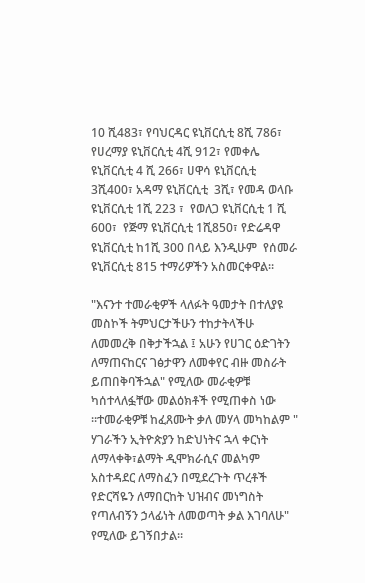10 ሺ483፣ የባህርዳር ዩኒቨርሲቲ 8ሺ 786፣ የሀረማያ ዩኒቨርሲቲ 4ሺ 912፣ የመቀሌ ዩኒቨርሲቲ 4 ሺ 266፣ ሀዋሳ ዩኒቨርሲቲ 3ሺ400፣ አዳማ ዩኒቨርሲቲ  3ሺ፣ የመዳ ወላቡ ዩኒቨርሲቲ 1ሺ 223 ፣  የወለጋ ዩኒቨርሲቲ 1 ሺ 600፣  የጅማ ዩኒቨርሲቲ 1ሺ850፣ የድሬዳዋ ዩኒቨርሲቲ ከ1ሺ 300 በላይ እንዲሁም  የሰመራ ዩኒቨርሲቲ 815 ተማሪዎችን አስመርቀዋል።

"እናንተ ተመራቂዎች ላለፉት ዓመታት በተለያዩ መስኮች ትምህርታችሁን ተከታትላችሁ  ለመመረቅ በቅታችኋል ፤ አሁን የሀገር ዕድገትን ለማጠናከርና ገፅታዋን ለመቀየር ብዙ መስራት ይጠበቅባችኋል" የሚለው መራቂዎቹ ካሰተላለፏቸው መልዕክቶች የሚጠቀስ ነው ።ተመራቂዎቹ ከፈጸሙት ቃለ መሃላ መካከልም " ሃገራችን ኢትዮጵያን ከድህነትና ኋላ ቀርነት ለማላቀቅ፣ልማት ዲሞክራሲና መልካም አስተዳደር ለማስፈን በሚደረጉት ጥረቶች የድርሻዬን ለማበርከት ህዝብና መነግስት የጣለብኝን ኃላፊነት ለመወጣት ቃል እገባለሁ" የሚለው ይገኝበታል።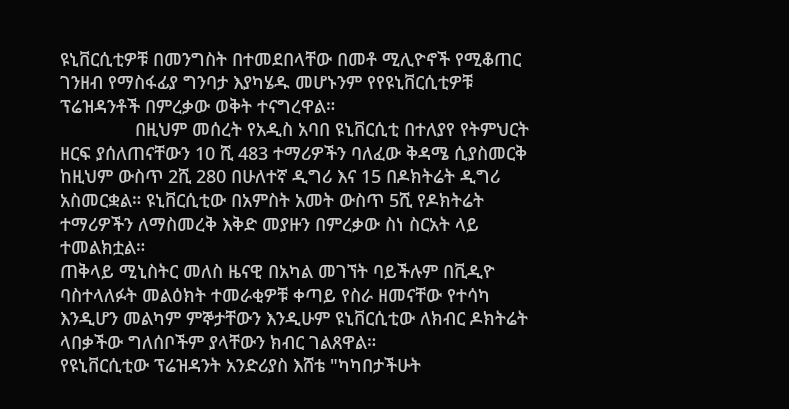ዩኒቨርሲቲዎቹ በመንግስት በተመደበላቸው በመቶ ሚሊዮኖች የሚቆጠር ገንዘብ የማስፋፊያ ግንባታ እያካሄዱ መሆኑንም የየዩኒቨርሲቲዎቹ ፕሬዝዳንቶች በምረቃው ወቅት ተናግረዋል።
               በዚህም መሰረት የአዲስ አባበ ዩኒቨርሲቲ በተለያየ የትምህርት ዘርፍ ያሰለጠናቸውን 10 ሺ 483 ተማሪዎችን ባለፈው ቅዳሜ ሲያስመርቅ ከዚህም ውስጥ 2ሺ 280 በሁለተኛ ዲግሪ እና 15 በዶክትሬት ዲግሪ አስመርቋል። ዩኒቨርሲቲው በአምስት አመት ውስጥ 5ሺ የዶክትሬት ተማሪዎችን ለማስመረቅ እቅድ መያዙን በምረቃው ስነ ስርአት ላይ ተመልክቷል።
ጠቅላይ ሚኒስትር መለስ ዜናዊ በአካል መገኘት ባይችሉም በቪዲዮ ባስተላለፉት መልዕክት ተመራቂዎቹ ቀጣይ የስራ ዘመናቸው የተሳካ እንዲሆን መልካም ምኞታቸውን እንዲሁም ዩኒቨርሲቲው ለክብር ዶክትሬት ላበቃችው ግለሰቦችም ያላቸውን ክብር ገልጸዋል።
የዩኒቨርሲቲው ፕሬዝዳንት አንድሪያስ እሸቴ "ካካበታችሁት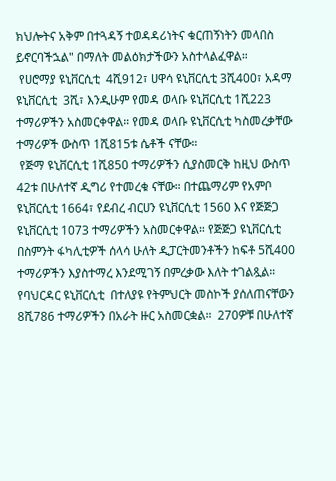ክህሎትና አቅም በተጓዳኝ ተወዳዳሪነትና ቁርጠኝነትን መላበስ ይኖርባችኋል" በማለት መልዕክታችውን አስተላልፈዋል።
 የሀሮማያ ዩኒቨርሲቲ  4ሺ912፣ ሀዋሳ ዩኒቨርሲቲ 3ሺ400፣ አዳማ ዩኒቨርሲቲ  3ሺ፣ እንዲሁም የመዳ ወላቡ ዩኒቨርሲቲ 1ሺ223  ተማሪዎችን አስመርቀዋል። የመዳ ወላቡ ዩኒቨርሲቲ ካስመረቃቸው ተማሪዎች ውስጥ 1ሺ815ቱ ሴቶች ናቸው።
 የጅማ ዩኒቨርሲቲ 1ሺ850 ተማሪዎችን ሲያስመርቅ ከዚህ ውስጥ 42ቱ በሁለተኛ ዲግሪ የተመረቁ ናቸው። በተጨማሪም የአምቦ ዩኒቨርሲቲ 1664፣ የደብረ ብርሀን ዩኒቨርሲቲ 1560 እና የጅጅጋ ዩኒቨርሲቲ 1073 ተማሪዎችን አስመርቀዋል። የጅጅጋ ዩኒቨርሲቲ በስምንት ፋካሊቲዎች ሰላሳ ሁለት ዲፓርትመንቶችን ከፍቶ 5ሺ400 ተማሪዎችን እያስተማረ እንደሚገኝ በምረቃው እለት ተገልጿል።
የባህርዳር ዩኒቨርሲቲ  በተለያዩ የትምህርት መስኮች ያሰለጠናቸውን 8ሺ786 ተማሪዎችን በአራት ዙር አስመርቋል።  270ዎቹ በሁለተኛ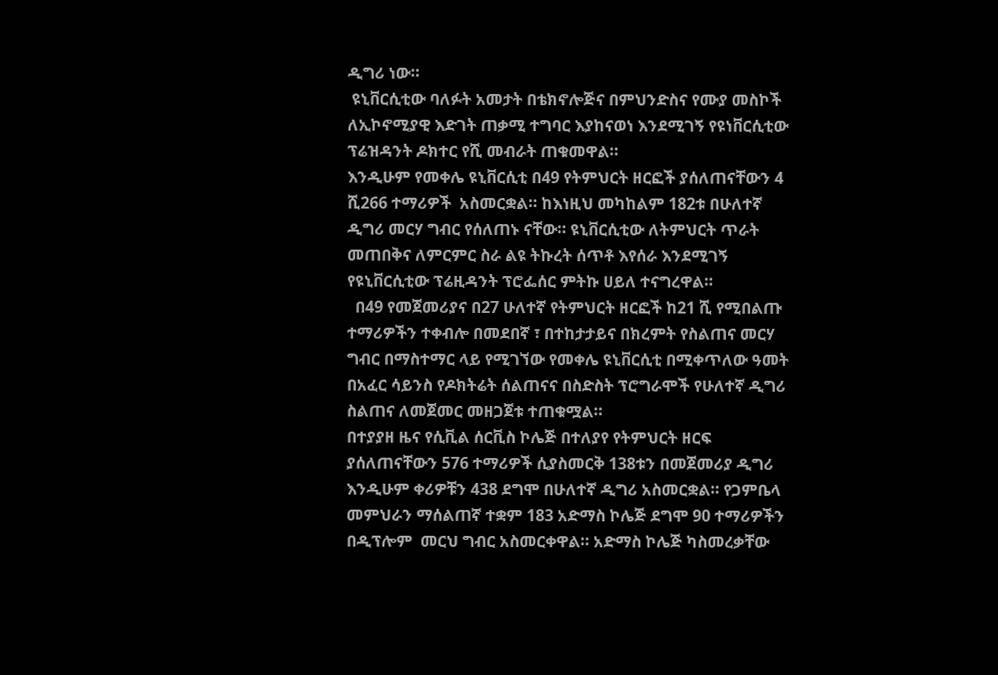ዲግሪ ነው።
 ዩኒቨርሲቲው ባለፉት አመታት በቴክኖሎጅና በምህንድስና የሙያ መስኮች ለኢኮኖሚያዊ እድገት ጠቃሚ ተግባር እያከናወነ እንደሚገኝ የዩነቨርሲቲው ፕሬዝዳንት ዶክተር የሺ መብራት ጠቁመዋል።
እንዲሁም የመቀሌ ዩኒቨርሲቲ በ49 የትምህርት ዘርፎች ያሰለጠናቸውን 4 ሺ266 ተማሪዎች  አስመርቋል። ከእነዚህ መካከልም 182ቱ በሁለተኛ ዲግሪ መርሃ ግብር የሰለጠኑ ናቸው። ዩኒቨርሲቲው ለትምህርት ጥራት መጠበቅና ለምርምር ስራ ልዩ ትኩረት ሰጥቶ እየሰራ እንደሚገኝ የዩኒቨርሲቲው ፕሬዚዳንት ፕሮፌሰር ምትኩ ሀይለ ተናግረዋል።
  በ49 የመጀመሪያና በ27 ሁለተኛ የትምህርት ዘርፎች ከ21 ሺ የሚበልጡ ተማሪዎችን ተቀብሎ በመደበኛ ፣ በተከታታይና በክረምት የስልጠና መርሃ ግብር በማስተማር ላይ የሚገኘው የመቀሌ ዩኒቨርሲቲ በሚቀጥለው ዓመት በአፈር ሳይንስ የዶክትሬት ሰልጠናና በስድስት ፕሮግራሞች የሁለተኛ ዲግሪ ስልጠና ለመጀመር መዘጋጀቱ ተጠቁሟል።
በተያያዘ ዜና የሲቪል ሰርቪስ ኮሌጅ በተለያየ የትምህርት ዘርፍ ያሰለጠናቸውን 576 ተማሪዎች ሲያስመርቅ 138ቱን በመጀመሪያ ዲግሪ እንዲሁም ቀሪዎቹን 438 ደግሞ በሁለተኛ ዲግሪ አስመርቋል። የጋምቤላ መምህራን ማሰልጠኛ ተቋም 183 አድማስ ኮሌጅ ደግሞ 90 ተማሪዎችን በዲፕሎም  መርህ ግብር አስመርቀዋል። አድማስ ኮሌጅ ካስመረቃቸው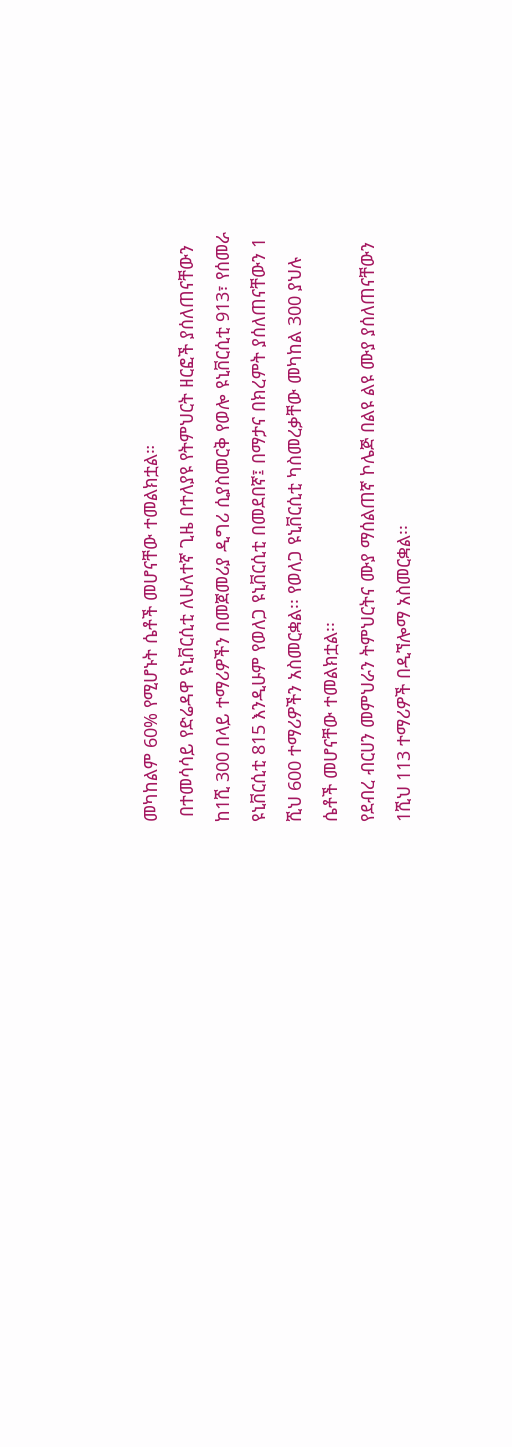መካከልም 60% የሚሆኑት ሴቶች መሆናቸው ተመልክቷል።
 በተመሳሳይ የድሬዳዋ ዩኒቨርሲቲ ለሁለተኛ ጊዜ በተለያዩ የትምህርት ዘርፎች ያሰለጠናቸውን ከ1ሺ 300 በላይ ተማሪዎችን በመጀመሪያ ዲግሪ ሲያስመርቅ የወሎ ዩኒቨርሲቲ 913፣ የሰመራ ዩኒቨርሲቲ 815 እንዲሁም የወለጋ ዩኒቨርሲቲ በመደበኛ፤ በማታና በክረምት ያሰለጠናቸውን 1 ሺህ 600 ተማሪዎችን አስመርቋል፡፡ የወለጋ ዩኒቨርሲቲ ካስመረቃቸው መካከል 300 ያህሉ ሴቶች መሆናቸው ተመልክቷል፡፡
የደብረ ብርሀን መምህራን ትምህርትና ሙያ ማሰልጠኛ ኮሌጅ በልዩ ልዩ ሙያ ያሰለጠናቸውን 1ሺህ 113 ተማሪዎች በዲኘሎማ አስመርቋል፡፡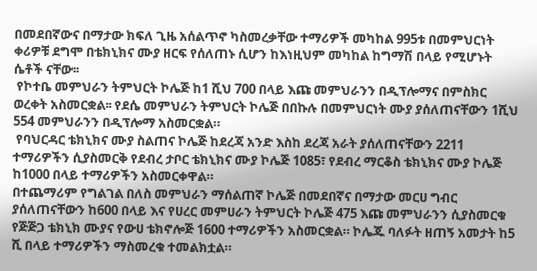በመደበኛውና በማታው ክፍለ ጊዜ አሰልጥኖ ካስመረቃቸው ተማሪዎች መካከል 995ቱ በመምህርነት ቀሪዎቹ ደግሞ በቴክኒክና ሙያ ዘርፍ የሰለጠኑ ሲሆን ከእነዚህም መካከል ከግማሽ በላይ የሚሆኑት ሴቶች ናቸው፡፡
 የኮተቤ መምህራን ትምህርት ኮሌጅ ከ1 ሺህ 700 በላይ እጩ መምህራንን በዲፕሎማና በምስክር ወረቀት አስመርቋል፡፡ የደሴ መምህራን ትምህርት ኮሌጅ በበኩሉ በመምህርነት ሙያ ያሰለጠናቸውን 1ሺህ 554 መምህራንን በዲፕሎማ አስመርቋል።
 የባህርዳር ቴክኒክና ሙያ ስልጠና ኮሌጅ ከደረጃ አንድ እስከ ደረጃ አራት ያሰለጠናቸውን 2211 ተማሪዎችን ሲያስመርቅ የደብረ ታቦር ቴክኒክና ሙያ ኮሌጅ 1085፣ የደብረ ማርቆስ ቴክኒክና ሙያ ኮሌጅ ከ1000 በላይ ተማሪዎችን አስመርቀዋል።
በተጨማሪም የግልገል በለስ መምህራን ማሰልጠኛ ኮሌጅ በመደበኛና በማታው መርሀ ግብር ያሰለጠናቸውን ከ600 በላይ እና የሀረር መምሀራን ትምህርት ኮሌጅ 475 እጩ መምህራንን ሲያስመርቁ የጅጅጋ ቴክኒክ ሙያና የውሀ ቴክኖሎጅ 1600 ተማሪዎችን አስመርቋል። ኮሌጁ ባለፉት ዘጠኝ አመታት ከ5 ሺ በላይ ተማሪዎችን ማስመረቁ ተመልክቷል።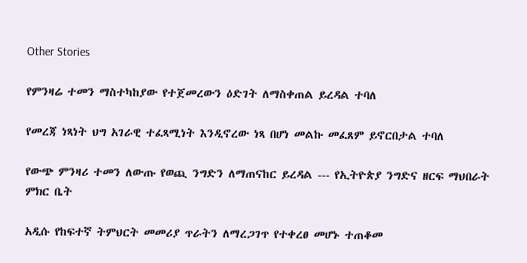Other Stories

የምንዛሬ ተመን ማስተካከያው የተጀመረውን ዕድገት ለማስቀጠል ይረዳል ተባለ

የመረጃ ነጻነት ህግ አገራዊ ተፈጻሚነት እንዲኖረው ነጻ በሆነ መልኩ መፈጸም ይኖርበታል ተባለ

የውጭ ምንዛሪ ተመን ለውጡ የወጪ ንግድን ለማጠናከር ይረዳል --- የኢትዮጵያ ንግድና ዘርፍ ማህበራት ምክር ቤት

አዲሱ የከፍተኛ ትምህርት መመሪያ ጥራትን ለማረጋገጥ የተቀረፀ መሆኑ ተጠቆመ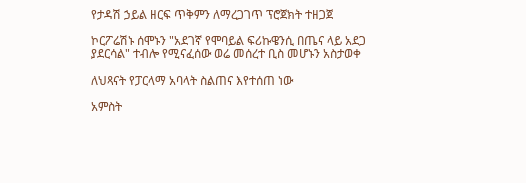የታዳሽ ኃይል ዘርፍ ጥቅምን ለማረጋገጥ ፕሮጀክት ተዘጋጀ

ኮርፖሬሽኑ ሰሞኑን "አደገኛ የሞባይል ፍሪኩዌንሲ በጤና ላይ አደጋ ያደርሳል" ተብሎ የሚናፈሰው ወሬ መሰረተ ቢስ መሆኑን አስታወቀ

ለህጻናት የፓርላማ አባላት ስልጠና እየተሰጠ ነው

አምስት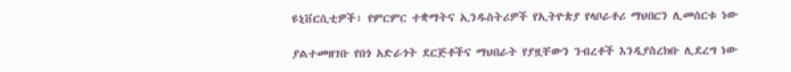ዩኒቨርሲቲዎች፣ የምርምር ተቋማትና ኢንዱስትሪዎች የኢትዮጵያ የላቦራቶሪ ማህበርን ሊመሰርቱ ነው

ያልተመዘገቡ የበጎ አድራጎት ደርጅቶችና ማህበራት የያዟቸውን ንብረቶች እንዲያስረክቡ ሊደረግ ነው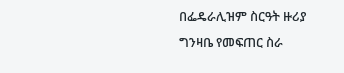በፌዴራሊዝም ስርዓት ዙሪያ ግንዛቤ የመፍጠር ስራ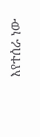እየተሰራ ነው